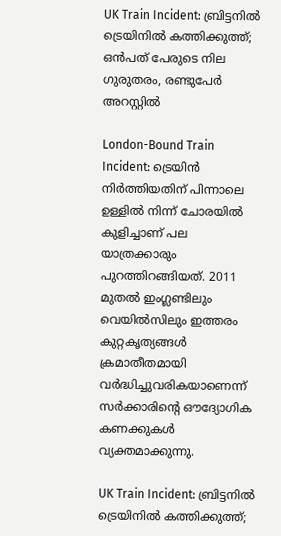UK Train Incident: ബ്രിട്ടനിൽ ട്രെയിനിൽ കത്തിക്കുത്ത്; ഒൻപത് പേരുടെ നില ഗുരുതരം, രണ്ടുപേർ അറസ്റ്റിൽ

London-Bound Train Incident: ട്രെയിൻ നിർത്തിയതിന് പിന്നാലെ ഉള്ളിൽ നിന്ന് ചോരയിൽ കുളിച്ചാണ് പല യാത്രക്കാരും പുറത്തിറങ്ങിയത്. 2011 മുതൽ ഇംഗ്ലണ്ടിലും വെയിൽസിലും ഇത്തരം കുറ്റകൃത്യങ്ങൾ ക്രമാതീതമായി വർദ്ധിച്ചുവരികയാണെന്ന് സർക്കാരിൻ്റെ ഔദ്യോഗിക കണക്കുകൾ വ്യക്തമാക്കുന്നു.

UK Train Incident: ബ്രിട്ടനിൽ ട്രെയിനിൽ കത്തിക്കുത്ത്;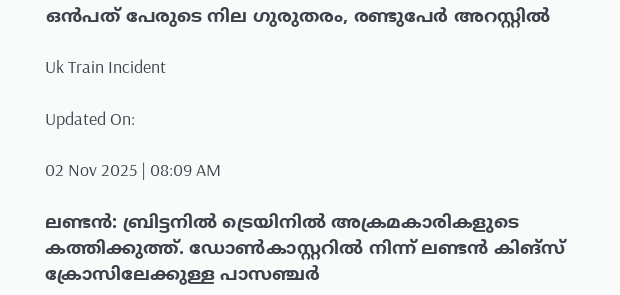ഒൻപത് പേരുടെ നില ഗുരുതരം, രണ്ടുപേർ അറസ്റ്റിൽ

Uk Train Incident

Updated On:

02 Nov 2025 | 08:09 AM

ലണ്ടൻ: ബ്രിട്ടനിൽ ട്രെയിനിൽ അക്രമകാരികളുടെ കത്തിക്കുത്ത്. ഡോൺകാസ്റ്ററിൽ നിന്ന് ലണ്ടൻ കിങ്‌സ് ക്രോസിലേക്കുള്ള പാസഞ്ചർ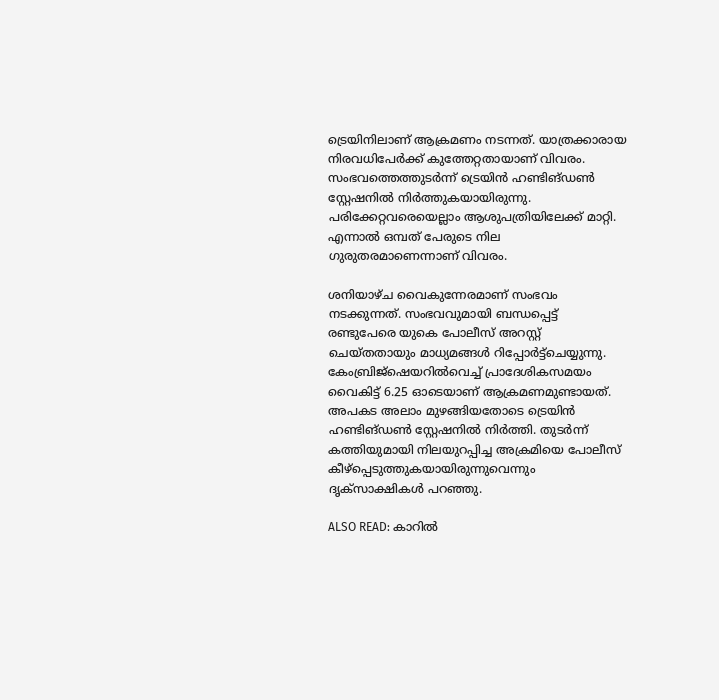ട്രെയിനിലാണ് ആക്രമണം നടന്നത്. യാത്രക്കാരായ നിരവധിപേർക്ക് കുത്തേറ്റതായാണ് വിവരം. സംഭവത്തെത്തുടർന്ന് ട്രെയിൻ ഹണ്ടിങ്ഡൺ സ്റ്റേഷനിൽ നിർത്തുകയായിരുന്നു. പരിക്കേറ്റവരെയെല്ലാം ആശുപത്രിയിലേക്ക് മാറ്റി. എന്നാൽ ഒമ്പത് പേരുടെ നില ഗുരുതരമാണെന്നാണ് വിവരം.

ശനിയാഴ്ച വൈകുന്നേരമാണ് സംഭവം നടക്കുന്നത്. സംഭവവുമായി ബന്ധപ്പെട്ട് രണ്ടുപേരെ യുകെ പോലീസ് അറസ്റ്റ് ചെയ്തതായും മാധ്യമങ്ങൾ റിപ്പോർട്ട്‌ചെയ്യുന്നു. കേംബ്രിജ്‌ഷെയറിൽവെച്ച് പ്രാദേശികസമയം വൈകിട്ട് 6.25 ഓടെയാണ് ആക്രമണമുണ്ടായത്. അപകട അലാം മുഴങ്ങിയതോടെ ട്രെയിൻ ഹണ്ടിങ്ഡൺ സ്റ്റേഷനിൽ നിർത്തി. തുടർന്ന് കത്തിയുമായി നിലയുറപ്പിച്ച അക്രമിയെ പോലീസ് കീഴ്‌പ്പെടുത്തുകയായിരുന്നുവെന്നും ദൃക്‌സാക്ഷികൾ പറഞ്ഞു.

ALSO READ: കാറിൽ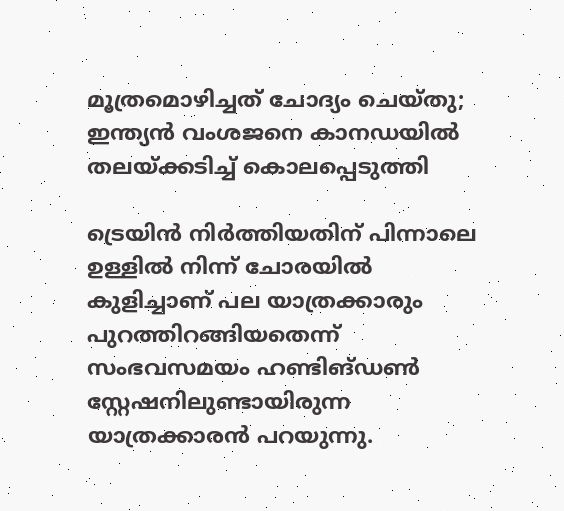മൂത്രമൊഴിച്ചത് ചോദ്യം ചെയ്തു; ഇന്ത്യൻ വംശജനെ കാനഡയിൽ തലയ്ക്കടിച്ച് കൊലപ്പെടുത്തി

ട്രെയിൻ നിർത്തിയതിന് പിന്നാലെ ഉള്ളിൽ നിന്ന് ചോരയിൽ കുളിച്ചാണ് പല യാത്രക്കാരും പുറത്തിറങ്ങിയതെന്ന് സംഭവസമയം ഹണ്ടിങ്ഡൺ സ്റ്റേഷനിലുണ്ടായിരുന്ന യാത്രക്കാരൻ പറയുന്നു.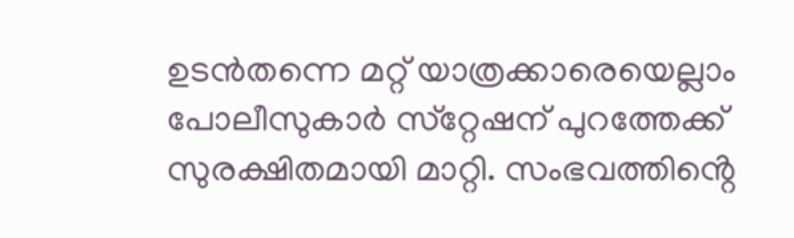ഉടൻതന്നെ മറ്റ് യാത്രക്കാരെയെല്ലാം പോലീസുകാർ സ്‌റ്റേഷന് പുറത്തേക്ക് സുരക്ഷിതമായി മാറ്റി. സംഭവത്തിൻ്റെ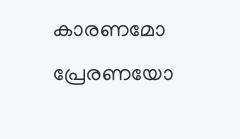കാരണമോ പ്രേരണയോ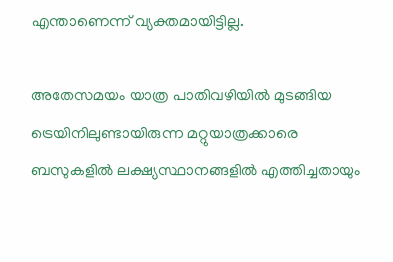എന്താണെന്ന് വ്യക്തമായിട്ടില്ല.

അതേസമയം യാത്ര പാതിവഴിയിൽ മുടങ്ങിയ ട്രെയിനിലുണ്ടായിരുന്ന മറ്റുയാത്രക്കാരെ ബസുകളിൽ ലക്ഷ്യസ്ഥാനങ്ങളിൽ എത്തിച്ചതായും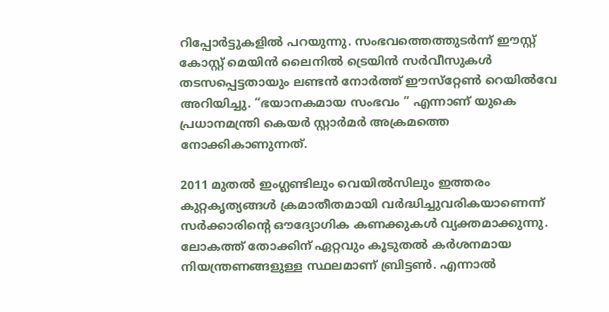റിപ്പോർട്ടുകളിൽ പറയുന്നു. സംഭവത്തെത്തുടർന്ന് ഈസ്റ്റ് കോസ്റ്റ് മെയിൻ ലൈനിൽ ട്രെയിൻ സർവീസുകൾ തടസപ്പെട്ടതായും ലണ്ടൻ നോർത്ത് ഈസ്‌റ്റേൺ റെയിൽവേ അറിയിച്ചു. “ഭയാനകമായ സംഭവം ” എന്നാണ് യുകെ പ്രധാനമന്ത്രി കെയർ സ്റ്റാർമർ അക്രമത്തെ നോക്കികാണുന്നത്.

2011 മുതൽ ഇംഗ്ലണ്ടിലും വെയിൽസിലും ഇത്തരം കുറ്റകൃത്യങ്ങൾ ക്രമാതീതമായി വർദ്ധിച്ചുവരികയാണെന്ന് സർക്കാരിൻ്റെ ഔദ്യോഗിക കണക്കുകൾ വ്യക്തമാക്കുന്നു. ലോകത്ത് തോക്കിന് ഏറ്റവും കൂടുതൽ കർശനമായ നിയന്ത്രണങ്ങളുള്ള സ്ഥലമാണ് ബ്രിട്ടൺ. എന്നാൽ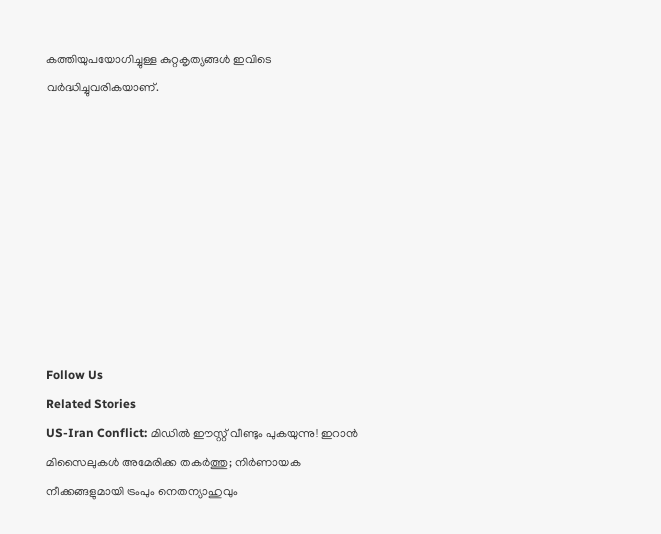കത്തിയുപയോഗിച്ചുള്ള കുറ്റകൃത്യങ്ങൾ ഇവിടെ വർദ്ധിച്ചുവരികയാണ്.









Follow Us
Related Stories
US-Iran Conflict: മിഡിൽ ഈസ്റ്റ് വീണ്ടും പുകയുന്നു! ഇറാൻ മിസൈലുകൾ അമേരിക്ക തകർത്തു; നിർണായക നീക്കങ്ങളുമായി ട്രംപും നെതന്യാഹുവും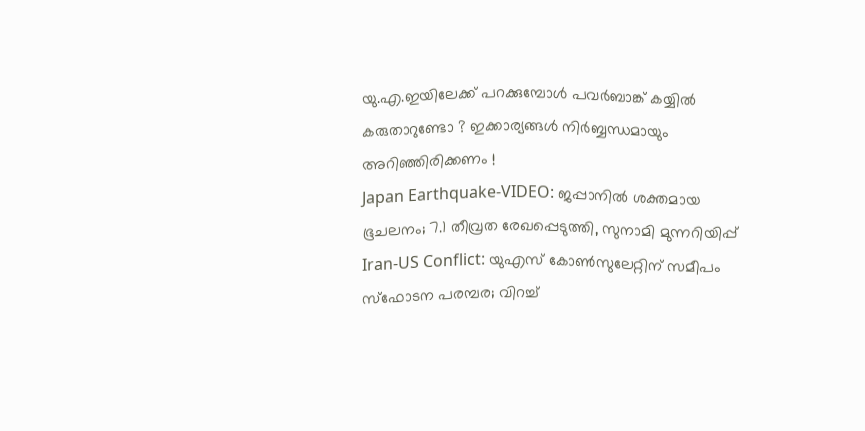യു.എ.ഇയിലേക്ക് പറക്കുമ്പോൾ പവർബാങ്ക് കയ്യിൽ കരുതാറുണ്ടോ ? ഇക്കാര്യങ്ങൾ നിർബ്ബന്ധമായും അറിഞ്ഞിരിക്കണം !
Japan Earthquake-VIDEO: ജപ്പാനിൽ ശക്തമായ ഭൂചലനം; 7.1 തീവ്രത രേഖപ്പെടുത്തി, സുനാമി മുന്നറിയിപ്പ്
Iran-US Conflict: യുഎസ് കോണ്‍സുലേറ്റിന് സമീപം സ്‌ഫോടന പരമ്പര; വിറച്ച്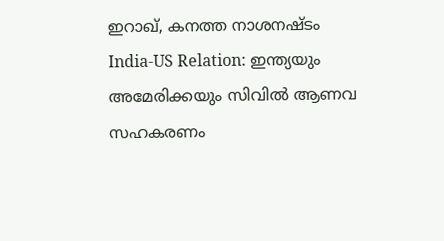ഇറാഖ്, കനത്ത നാശനഷ്ടം
India-US Relation: ഇന്ത്യയും അമേരിക്കയും സിവില്‍ ആണവ സഹകരണം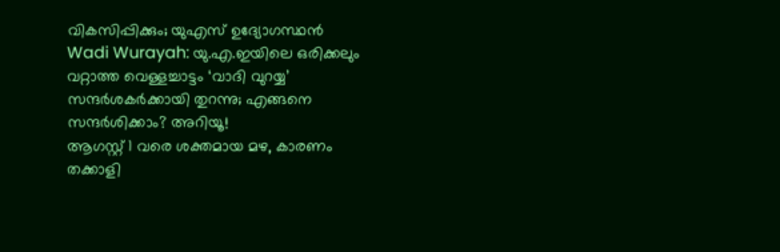വികസിപ്പിക്കും; യുഎസ് ഉദ്യോഗസ്ഥന്‍
Wadi Wurayah: യു.എ.ഇയിലെ ഒരിക്കലും വറ്റാത്ത വെള്ളച്ചാട്ടം ‘വാദി വുറയ്യ’ സന്ദർശകർക്കായി തുറന്നു; എങ്ങനെ സന്ദർശിക്കാം? അറിയൂ!
ആഗസ്റ്റ് 1 വരെ ശക്തമായ മഴ, കാരണം
തക്കാളി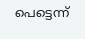പെട്ടെന്ന്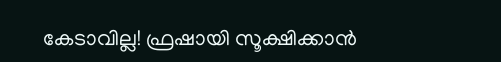കേടാവില്ല! ഫ്രഷായി സൂക്ഷിക്കാൻ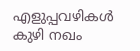എളുപ്പവഴികൾ
കുഴി നഖം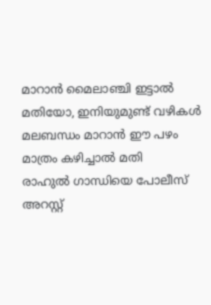മാറാൻ മൈലാഞ്ചി ഇട്ടാൽ മതിയോ, ഇനിയുമുണ്ട് വഴികൾ
മലബന്ധം മാറാൻ ഈ പഴം മാത്രം കഴിച്ചാൽ മതി
രാഹുൽ ഗാന്ധിയെ പോലീസ് അറസ്റ്റ്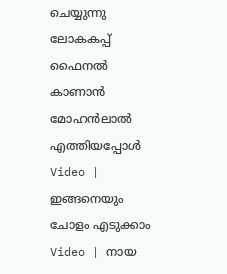ചെയ്യുന്നു
ലോകകപ്പ് ഫൈനൽ കാണാൻ മോഹൻലാൽ എത്തിയപ്പോൾ
Video | ഇങ്ങനെയും ചോളം എടുക്കാം
Video | നായ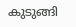കുടുങ്ങി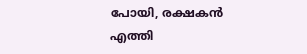പോയി, രക്ഷകൻ എത്തി